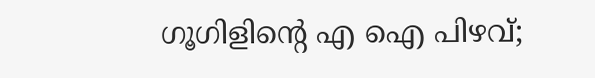ഗൂഗിളിന്റെ എ ഐ പിഴവ്;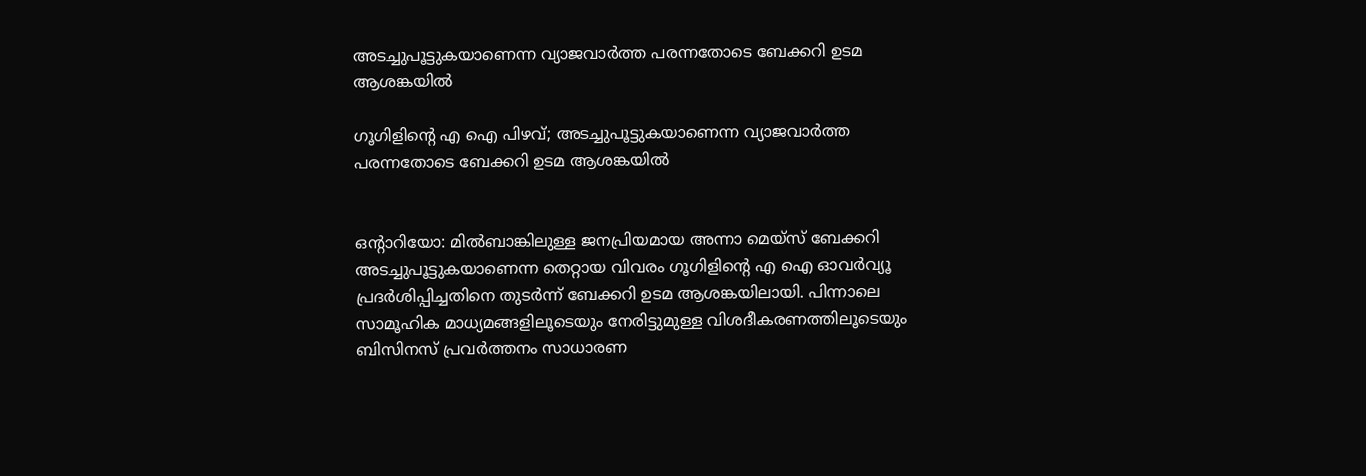അടച്ചുപൂട്ടുകയാണെന്ന വ്യാജവാര്‍ത്ത പരന്നതോടെ ബേക്കറി ഉടമ ആശങ്കയില്‍

ഗൂഗിളിന്റെ എ ഐ പിഴവ്; അടച്ചുപൂട്ടുകയാണെന്ന വ്യാജവാര്‍ത്ത പരന്നതോടെ ബേക്കറി ഉടമ ആശങ്കയില്‍


ഒന്റാറിയോ: മില്‍ബാങ്കിലുള്ള ജനപ്രിയമായ അന്നാ മെയ്സ് ബേക്കറി അടച്ചുപൂട്ടുകയാണെന്ന തെറ്റായ വിവരം ഗൂഗിളിന്റെ എ ഐ ഓവര്‍വ്യൂ  പ്രദര്‍ശിപ്പിച്ചതിനെ തുടര്‍ന്ന് ബേക്കറി ഉടമ ആശങ്കയിലായി. പിന്നാലെ സാമൂഹിക മാധ്യമങ്ങളിലൂടെയും നേരിട്ടുമുള്ള വിശദീകരണത്തിലൂടെയും ബിസിനസ് പ്രവര്‍ത്തനം സാധാരണ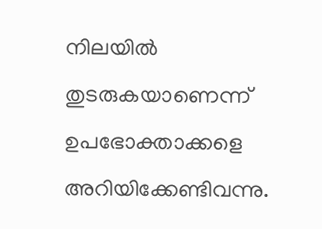നിലയില്‍ തുടരുകയാണെന്ന് ഉപഭോക്താക്കളെ അറിയിക്കേണ്ടിവന്നു.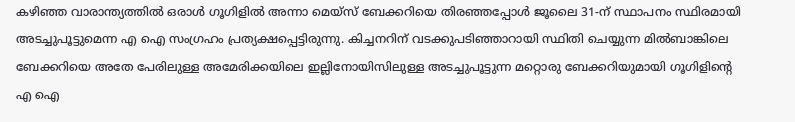കഴിഞ്ഞ വാരാന്ത്യത്തില്‍ ഒരാള്‍ ഗൂഗിളില്‍ അന്നാ മെയ്സ് ബേക്കറിയെ തിരഞ്ഞപ്പോള്‍ ജൂലൈ 31-ന് സ്ഥാപനം സ്ഥിരമായി അടച്ചുപൂട്ടുമെന്ന എ ഐ സംഗ്രഹം പ്രത്യക്ഷപ്പെട്ടിരുന്നു. കിച്ചനറിന് വടക്കുപടിഞ്ഞാറായി സ്ഥിതി ചെയ്യുന്ന മില്‍ബാങ്കിലെ ബേക്കറിയെ അതേ പേരിലുള്ള അമേരിക്കയിലെ ഇല്ലിനോയിസിലുള്ള അടച്ചുപൂട്ടുന്ന മറ്റൊരു ബേക്കറിയുമായി ഗൂഗിളിന്റെ എ ഐ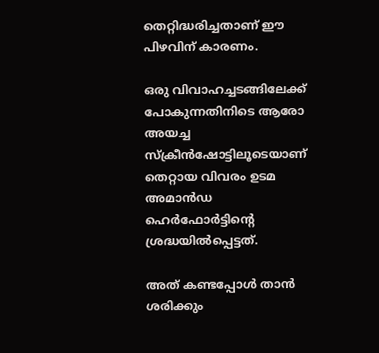തെറ്റിദ്ധരിച്ചതാണ് ഈ പിഴവിന് കാരണം.

ഒരു വിവാഹച്ചടങ്ങിലേക്ക് പോകുന്നതിനിടെ ആരോ അയച്ച സ്‌ക്രീന്‍ഷോട്ടിലൂടെയാണ് തെറ്റായ വിവരം ഉടമ അമാന്‍ഡ ഹെര്‍ഫോര്‍ട്ടിന്റെ ശ്രദ്ധയില്‍പ്പെട്ടത്.

അത് കണ്ടപ്പോള്‍ താന്‍ ശരിക്കും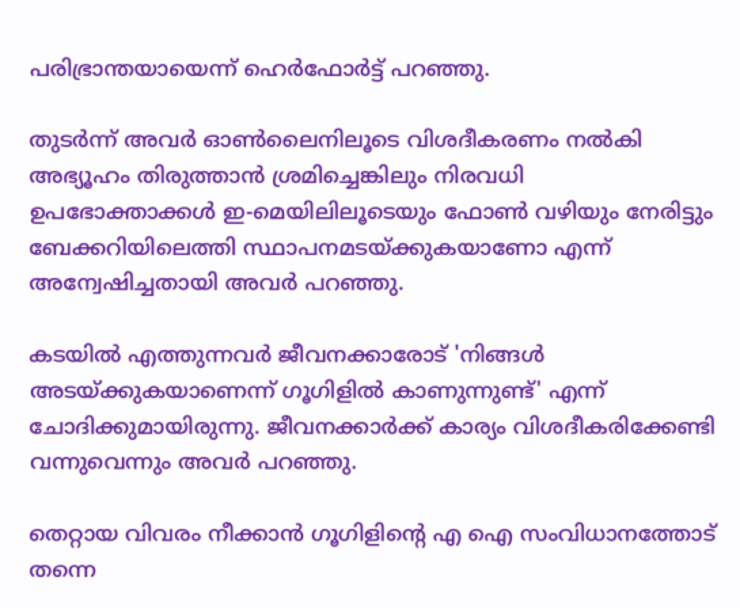പരിഭ്രാന്തയായെന്ന് ഹെര്‍ഫോര്‍ട്ട് പറഞ്ഞു.

തുടര്‍ന്ന് അവര്‍ ഓണ്‍ലൈനിലൂടെ വിശദീകരണം നല്‍കി അഭ്യൂഹം തിരുത്താന്‍ ശ്രമിച്ചെങ്കിലും നിരവധി ഉപഭോക്താക്കള്‍ ഇ-മെയിലിലൂടെയും ഫോണ്‍ വഴിയും നേരിട്ടും ബേക്കറിയിലെത്തി സ്ഥാപനമടയ്ക്കുകയാണോ എന്ന് അന്വേഷിച്ചതായി അവര്‍ പറഞ്ഞു.

കടയില്‍ എത്തുന്നവര്‍ ജീവനക്കാരോട് 'നിങ്ങള്‍ അടയ്ക്കുകയാണെന്ന് ഗൂഗിളില്‍ കാണുന്നുണ്ട്' എന്ന് ചോദിക്കുമായിരുന്നു. ജീവനക്കാര്‍ക്ക് കാര്യം വിശദീകരിക്കേണ്ടി വന്നുവെന്നും അവര്‍ പറഞ്ഞു.

തെറ്റായ വിവരം നീക്കാന്‍ ഗൂഗിളിന്റെ എ ഐ സംവിധാനത്തോട് തന്നെ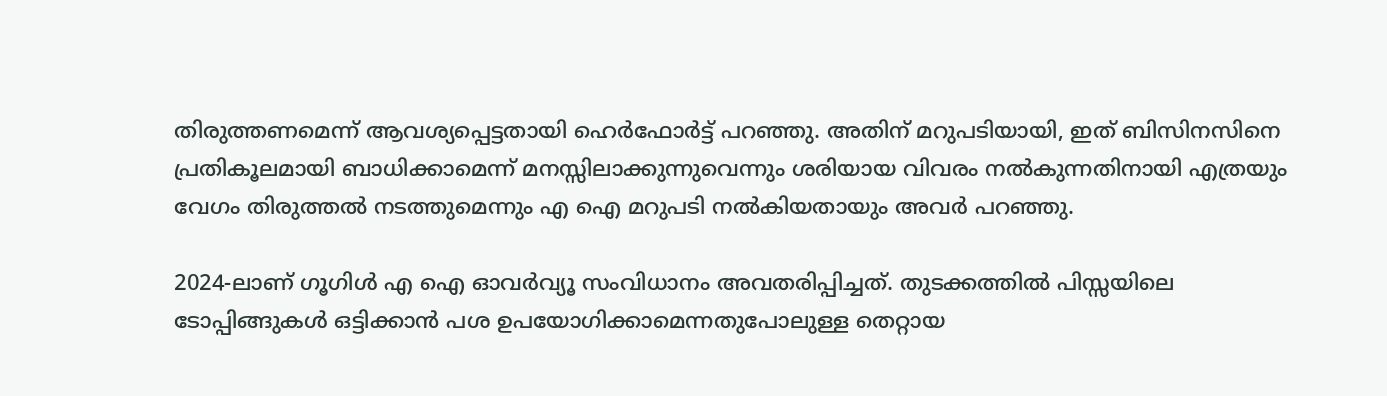തിരുത്തണമെന്ന് ആവശ്യപ്പെട്ടതായി ഹെര്‍ഫോര്‍ട്ട് പറഞ്ഞു. അതിന് മറുപടിയായി, ഇത് ബിസിനസിനെ പ്രതികൂലമായി ബാധിക്കാമെന്ന് മനസ്സിലാക്കുന്നുവെന്നും ശരിയായ വിവരം നല്‍കുന്നതിനായി എത്രയും വേഗം തിരുത്തല്‍ നടത്തുമെന്നും എ ഐ മറുപടി നല്‍കിയതായും അവര്‍ പറഞ്ഞു.

2024-ലാണ് ഗൂഗിള്‍ എ ഐ ഓവര്‍വ്യൂ സംവിധാനം അവതരിപ്പിച്ചത്. തുടക്കത്തില്‍ പിസ്സയിലെ ടോപ്പിങ്ങുകള്‍ ഒട്ടിക്കാന്‍ പശ ഉപയോഗിക്കാമെന്നതുപോലുള്ള തെറ്റായ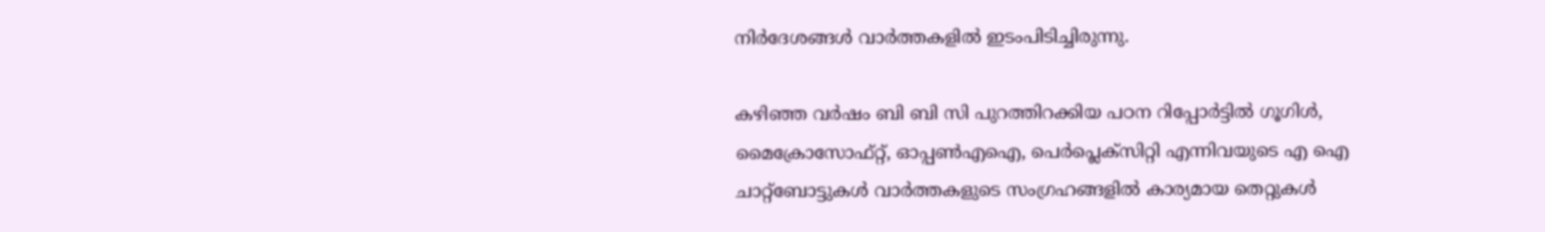നിര്‍ദേശങ്ങള്‍ വാര്‍ത്തകളില്‍ ഇടംപിടിച്ചിരുന്നു.

കഴിഞ്ഞ വര്‍ഷം ബി ബി സി പുറത്തിറക്കിയ പഠന റിപ്പോര്‍ട്ടില്‍ ഗൂഗിള്‍, മൈക്രോസോഫ്റ്റ്, ഓപ്പണ്‍എഐ, പെര്‍പ്ലെക്‌സിറ്റി എന്നിവയുടെ എ ഐ ചാറ്റ്‌ബോട്ടുകള്‍ വാര്‍ത്തകളുടെ സംഗ്രഹങ്ങളില്‍ കാര്യമായ തെറ്റുകള്‍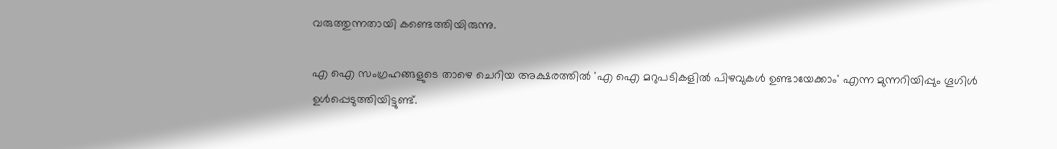വരുത്തുന്നതായി കണ്ടെത്തിയിരുന്നു.

എ ഐ സംഗ്രഹങ്ങളുടെ താഴെ ചെറിയ അക്ഷരത്തില്‍ 'എ ഐ മറുപടികളില്‍ പിഴവുകള്‍ ഉണ്ടായേക്കാം' എന്ന മുന്നറിയിപ്പും ഗൂഗിള്‍ ഉള്‍പ്പെടുത്തിയിട്ടുണ്ട്.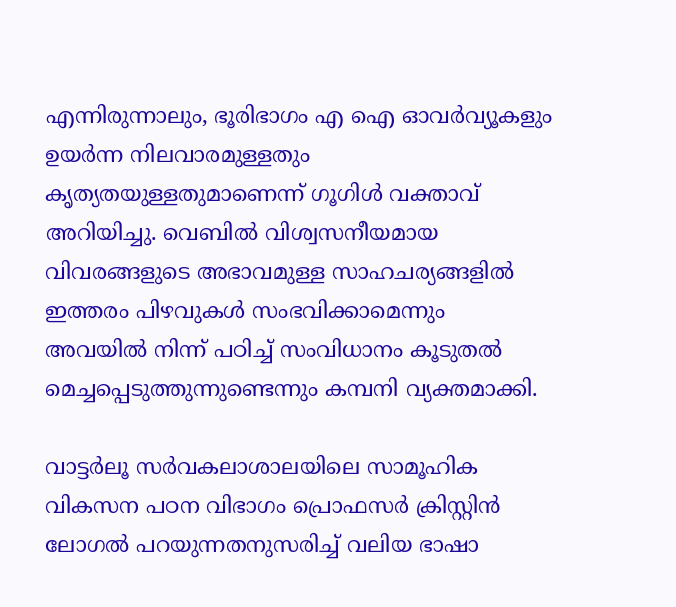എന്നിരുന്നാലും, ഭൂരിഭാഗം എ ഐ ഓവര്‍വ്യൂകളും ഉയര്‍ന്ന നിലവാരമുള്ളതും കൃത്യതയുള്ളതുമാണെന്ന് ഗൂഗിള്‍ വക്താവ് അറിയിച്ചു. വെബില്‍ വിശ്വസനീയമായ വിവരങ്ങളുടെ അഭാവമുള്ള സാഹചര്യങ്ങളില്‍ ഇത്തരം പിഴവുകള്‍ സംഭവിക്കാമെന്നും അവയില്‍ നിന്ന് പഠിച്ച് സംവിധാനം കൂടുതല്‍ മെച്ചപ്പെടുത്തുന്നുണ്ടെന്നും കമ്പനി വ്യക്തമാക്കി.

വാട്ടര്‍ലൂ സര്‍വകലാശാലയിലെ സാമൂഹിക വികസന പഠന വിഭാഗം പ്രൊഫസര്‍ ക്രിസ്റ്റിന്‍ ലോഗല്‍ പറയുന്നതനുസരിച്ച് വലിയ ഭാഷാ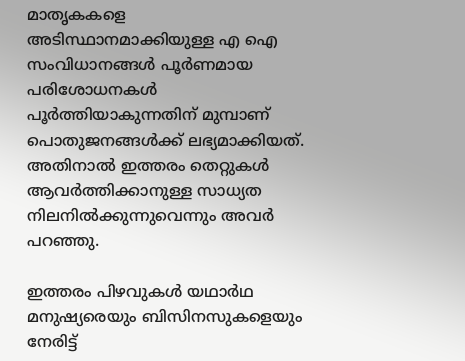മാതൃകകളെ അടിസ്ഥാനമാക്കിയുള്ള എ ഐ സംവിധാനങ്ങള്‍ പൂര്‍ണമായ പരിശോധനകള്‍ പൂര്‍ത്തിയാകുന്നതിന് മുമ്പാണ് പൊതുജനങ്ങള്‍ക്ക് ലഭ്യമാക്കിയത്. അതിനാല്‍ ഇത്തരം തെറ്റുകള്‍ ആവര്‍ത്തിക്കാനുള്ള സാധ്യത നിലനില്‍ക്കുന്നുവെന്നും അവര്‍ പറഞ്ഞു.

ഇത്തരം പിഴവുകള്‍ യഥാര്‍ഥ മനുഷ്യരെയും ബിസിനസുകളെയും നേരിട്ട്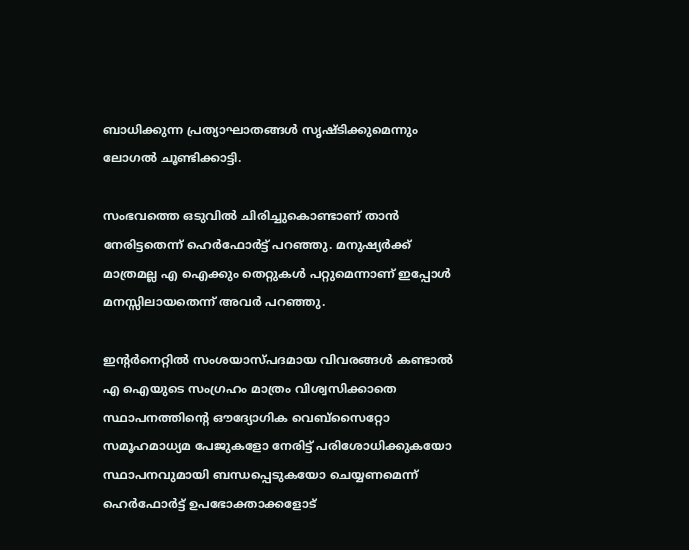ബാധിക്കുന്ന പ്രത്യാഘാതങ്ങള്‍ സൃഷ്ടിക്കുമെന്നും ലോഗല്‍ ചൂണ്ടിക്കാട്ടി.

സംഭവത്തെ ഒടുവില്‍ ചിരിച്ചുകൊണ്ടാണ് താന്‍ നേരിട്ടതെന്ന് ഹെര്‍ഫോര്‍ട്ട് പറഞ്ഞു. മനുഷ്യര്‍ക്ക് മാത്രമല്ല എ ഐക്കും തെറ്റുകള്‍ പറ്റുമെന്നാണ് ഇപ്പോള്‍ മനസ്സിലായതെന്ന് അവര്‍ പറഞ്ഞു.

ഇന്റര്‍നെറ്റില്‍ സംശയാസ്പദമായ വിവരങ്ങള്‍ കണ്ടാല്‍ എ ഐയുടെ സംഗ്രഹം മാത്രം വിശ്വസിക്കാതെ സ്ഥാപനത്തിന്റെ ഔദ്യോഗിക വെബ്‌സൈറ്റോ സമൂഹമാധ്യമ പേജുകളോ നേരിട്ട് പരിശോധിക്കുകയോ സ്ഥാപനവുമായി ബന്ധപ്പെടുകയോ ചെയ്യണമെന്ന് ഹെര്‍ഫോര്‍ട്ട് ഉപഭോക്താക്കളോട്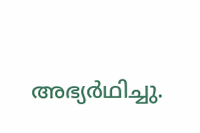അഭ്യര്‍ഥിച്ചു.